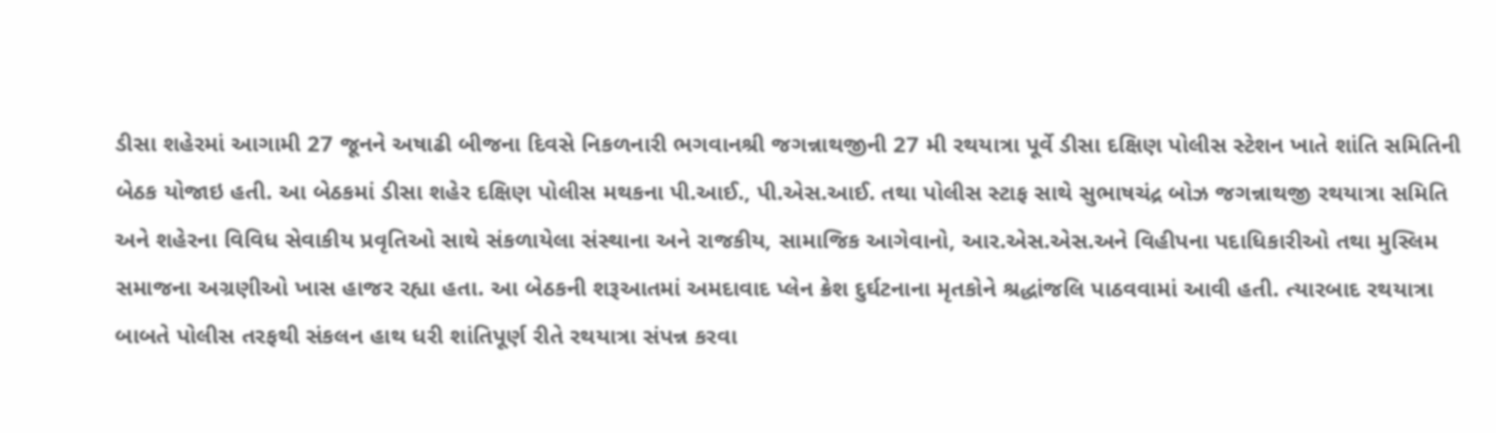ડીસા શહેરમાં આગામી 27 જૂનને અષાઢી બીજના દિવસે નિકળનારી ભગવાનશ્રી જગન્નાથજીની 27 મી રથયાત્રા પૂર્વે ડીસા દક્ષિણ પોલીસ સ્ટેશન ખાતે શાંતિ સમિતિની બેઠક યોજાઇ હતી. આ બેઠકમાં ડીસા શહેર દક્ષિણ પોલીસ મથકના પી.આઈ., પી.એસ.આઈ. તથા પોલીસ સ્ટાફ સાથે સુભાષચંદ્ર બોઝ જગન્નાથજી રથયાત્રા સમિતિ અને શહેરના વિવિધ સેવાકીય પ્રવૃતિઓ સાથે સંકળાયેલા સંસ્થાના અને રાજકીય, સામાજિક આગેવાનો, આર.એસ.એસ.અને વિહીપના પદાધિકારીઓ તથા મુસ્લિમ સમાજના અગ્રણીઓ ખાસ હાજર રહ્યા હતા. આ બેઠકની શરૂઆતમાં અમદાવાદ પ્લેન ક્રેશ દુર્ઘટનાના મૃતકોને શ્રદ્ધાંજલિ પાઠવવામાં આવી હતી. ત્યારબાદ રથયાત્રા બાબતે પોલીસ તરફથી સંકલન હાથ ધરી શાંતિપૂર્ણ રીતે રથયાત્રા સંપન્ન કરવા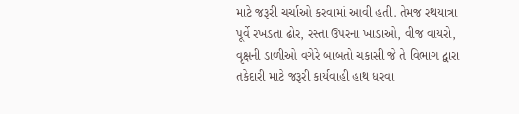માટે જરૂરી ચર્ચાઓ કરવામાં આવી હતી. તેમજ રથયાત્રા પૂર્વે રખડતા ઢોર, રસ્તા ઉપરના ખાડાઓ, વીજ વાયરો, વૃક્ષની ડાળીઓ વગેરે બાબતો ચકાસી જે તે વિભાગ દ્વારા તકેદારી માટે જરૂરી કાર્યવાહી હાથ ધરવા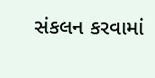સંકલન કરવામાં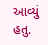આવ્યું હતુ.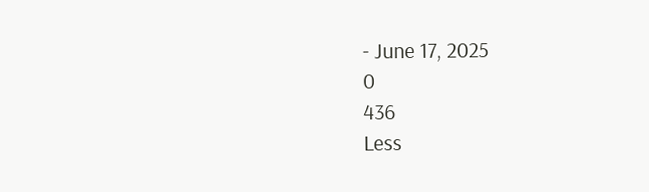- June 17, 2025
0
436
Less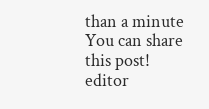than a minute
You can share this post!
editor